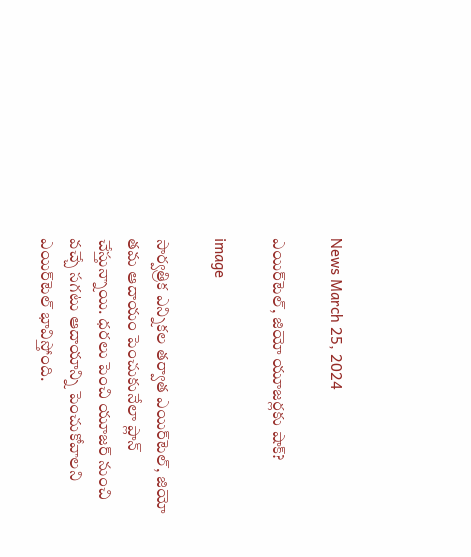News March 25, 2024

ఎయిర్‌టెల్, జియో యూజర్లకు షాక్?

image

సార్వత్రిక ఎన్నికల తర్వాత ఎయిర్‌టెల్, జియో తమ ఆదాయం పెంచుకునేలా ప్లాన్ చేస్తున్నాయి. ధరలు పెంచి యూజర్ నుంచి వచ్చే సగటు ఆదాయాన్ని పెంచుకోవాలని ఎయిర్‌టెల్ భావిస్తోంది.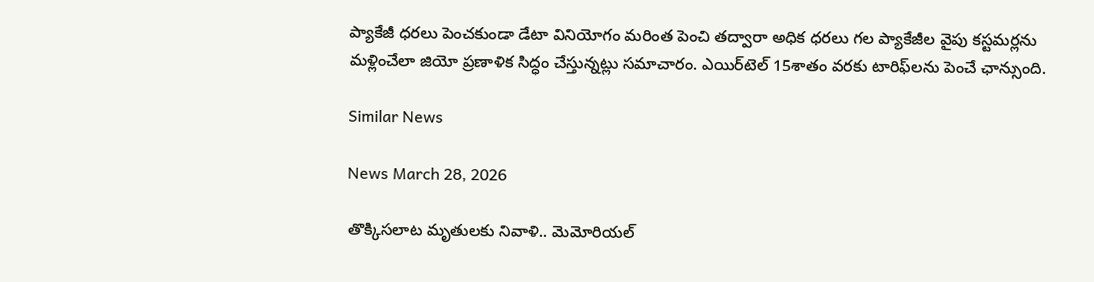ప్యాకేజీ ధరలు పెంచకుండా డేటా వినియోగం మరింత పెంచి తద్వారా అధిక ధరలు గల ప్యాకేజీల వైపు కస్టమర్లను మళ్లించేలా జియో ప్రణాళిక సిద్ధం చేస్తున్నట్లు సమాచారం. ఎయిర్‌టెల్ 15శాతం వరకు టారిఫ్‌లను పెంచే ఛాన్సుంది.

Similar News

News March 28, 2026

తొక్కిసలాట మృతులకు నివాళి.. మెమోరియల్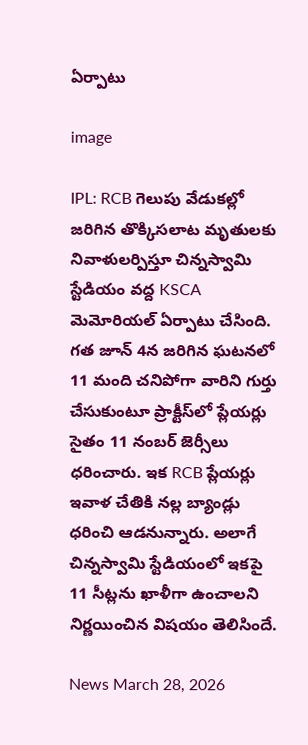ఏర్పాటు

image

IPL: RCB గెలుపు వేడుకల్లో జరిగిన తొక్కిసలాట మృతులకు నివాళులర్పిస్తూ చిన్నస్వామి స్టేడియం వద్ద KSCA మెమోరియల్ ఏర్పాటు చేసింది. గత జూన్ 4న జరిగిన ఘటనలో 11 మంది చనిపోగా వారిని గుర్తు చేసుకుంటూ ప్రాక్టీస్‌లో ప్లేయర్లు సైతం 11 నంబర్ జెర్సీలు ధరించారు. ఇక RCB ప్లేయర్లు ఇవాళ చేతికి నల్ల బ్యాండ్లు ధరించి ఆడనున్నారు. అలాగే చిన్నస్వామి స్టేడియంలో ఇకపై 11 సీట్లను ఖాళీగా ఉంచాలని నిర్ణయించిన విషయం తెలిసిందే.

News March 28, 2026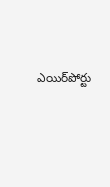ఎయిర్‌పోర్టు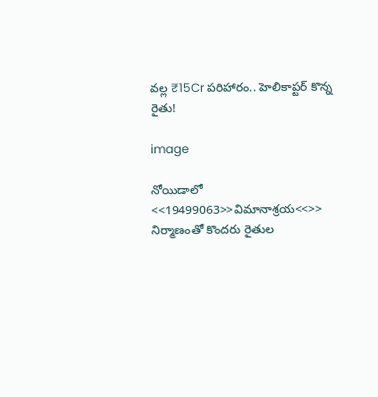వల్ల ₹15Cr పరిహారం.. హెలికాప్టర్ కొన్న రైతు!

image

నోయిడాలో <<19499063>>విమానాశ్రయ<<>> నిర్మాణంతో కొందరు రైతుల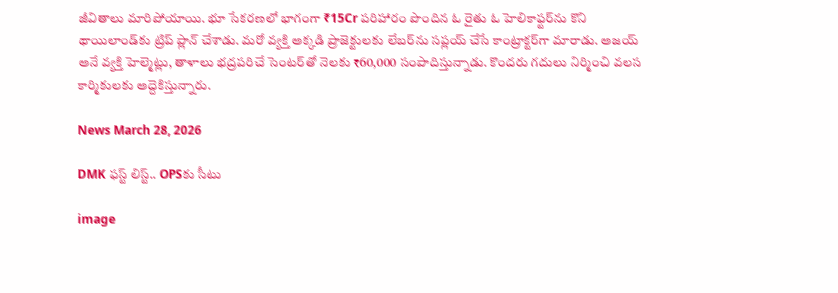జీవితాలు మారిపోయాయి. భూ సేకరణలో భాగంగా ₹15Cr పరిహారం పొందిన ఓ రైతు ఓ హెలికాఫ్టర్‌ను కొని థాయిలాండ్‌కు ట్రిప్ ప్లాన్ చేశాడు. మరో వ్యక్తి అక్కడి ప్రాజెక్టులకు లేబర్‌ను సప్లయ్ చేసే కాంట్రాక్టర్‌గా మారాడు. అజయ్ అనే వ్యక్తి హెల్మెట్లు, తాళాలు భద్రపరిచే సెంటర్‌తో నెలకు ₹60,000 సంపాదిస్తున్నాడు. కొందరు గదులు నిర్మించి వలస కార్మికులకు అద్దెకిస్తున్నారు.

News March 28, 2026

DMK ఫస్ట్ లిస్ట్.. OPSకు సీటు

image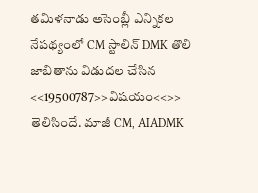తమిళనాడు అసెంబ్లీ ఎన్నికల నేపథ్యంలో CM స్టాలిన్ DMK తొలి జాబితాను విడుదల చేసిన <<19500787>>విషయం<<>> తెలిసిందే. మాజీ CM, AIADMK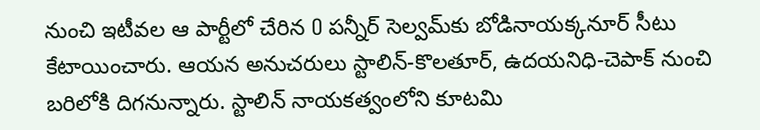నుంచి ఇటీవల ఆ పార్టీలో చేరిన O పన్నీర్ సెల్వమ్‌కు బోడినాయక్కనూర్ సీటు కేటాయించారు. ఆయన అనుచరులు స్టాలిన్-కొలతూర్, ఉదయనిధి-చెపాక్ నుంచి బరిలోకి దిగనున్నారు. స్టాలిన్ నాయకత్వంలోని కూటమి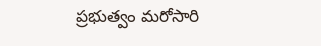ప్రభుత్వం మరోసారి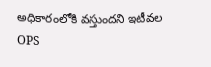అధికారంలోకి వస్తుందని ఇటీవల OPS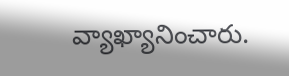వ్యాఖ్యానించారు.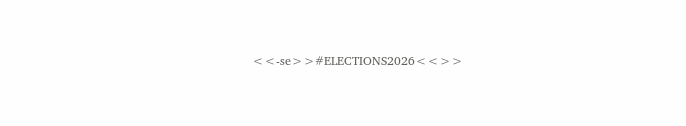<<-se>>#ELECTIONS2026<<>>